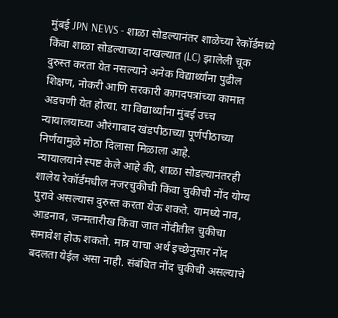मुंबई JPN NEWS - शाळा सोडल्यानंतर शाळेच्या रेकॉर्डमध्ये किंवा शाळा सोडल्याच्या दाखल्यात (LC) झालेली चूक दुरुस्त करता येत नसल्याने अनेक विद्यार्थ्यांना पुढील शिक्षण, नोकरी आणि सरकारी कागदपत्रांच्या कामात अडचणी येत होत्या. या विद्यार्थ्यांना मुंबई उच्च न्यायालयाच्या औरंगाबाद खंडपीठाच्या पूर्णपीठाच्या निर्णयामुळे मोठा दिलासा मिळाला आहे.
न्यायालयाने स्पष्ट केले आहे की, शाळा सोडल्यानंतरही शालेय रेकॉर्डमधील नजरचुकीची किंवा चुकीची नोंद योग्य पुरावे असल्यास दुरुस्त करता येऊ शकते. यामध्ये नाव, आडनाव, जन्मतारीख किंवा जात नोंदीतील चुकीचा समावेश होऊ शकतो. मात्र याचा अर्थ इच्छेनुसार नोंद बदलता येईल असा नाही. संबंधित नोंद चुकीची असल्याचे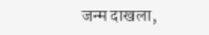जन्म दाखला,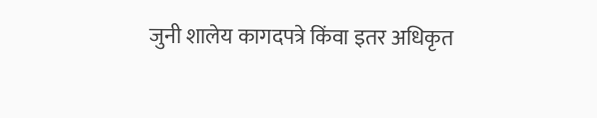जुनी शालेय कागदपत्रे किंवा इतर अधिकृत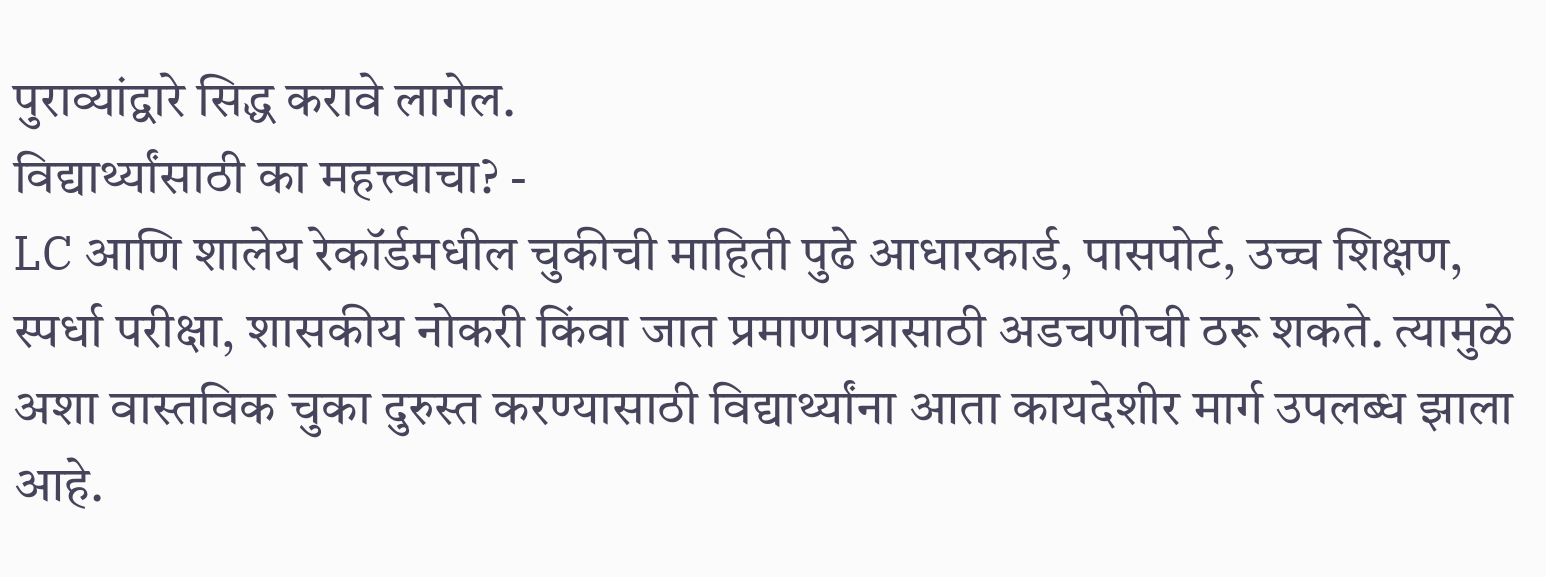पुराव्यांद्वारे सिद्ध करावे लागेल.
विद्यार्थ्यांसाठी का महत्त्वाचा? -
LC आणि शालेय रेकॉर्डमधील चुकीची माहिती पुढे आधारकार्ड, पासपोर्ट, उच्च शिक्षण, स्पर्धा परीक्षा, शासकीय नोकरी किंवा जात प्रमाणपत्रासाठी अडचणीची ठरू शकते. त्यामुळे अशा वास्तविक चुका दुरुस्त करण्यासाठी विद्यार्थ्यांना आता कायदेशीर मार्ग उपलब्ध झाला आहे.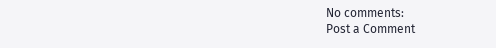No comments:
Post a Comment